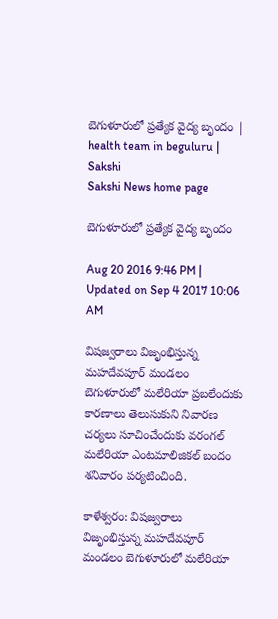బెగుళూరులో ప్రత్యేక వైద్య బృందం | health team in beguluru | Sakshi
Sakshi News home page

బెగుళూరులో ప్రత్యేక వైద్య బృందం

Aug 20 2016 9:46 PM | Updated on Sep 4 2017 10:06 AM

విషజ్వరాలు విజృంభిస్తున్న మహదేవపూర్‌ మండలం బెగుళూరులో మలేరియా ప్రబలేందుకు కారణాలు తెలుసుకుని నివారణ చర్యలు సూచించేందుకు వరంగల్‌ మలేరియా ఎంటమాలిజికల్‌ బందం శనివారం పర్యటించింది.

కాళేశ్వరం: విషజ్వరాలు విజృంభిస్తున్న మహదేవపూర్‌ మండలం బెగుళూరులో మలేరియా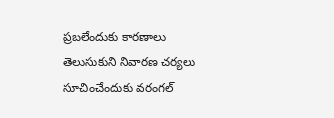ప్రబలేందుకు కారణాలు తెలుసుకుని నివారణ చర్యలు సూచించేందుకు వరంగల్‌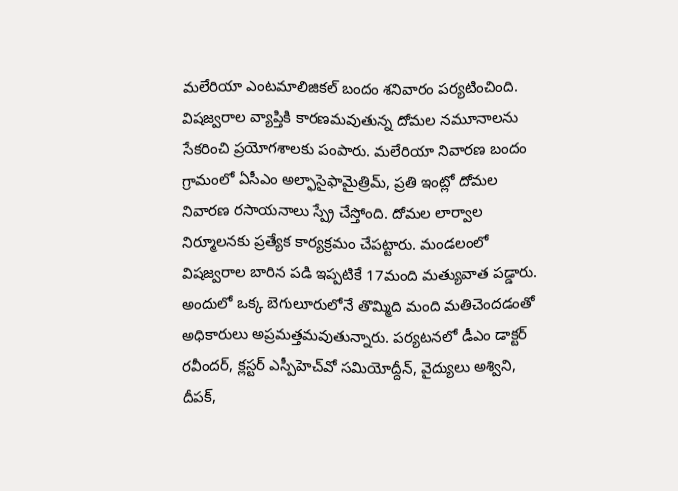మలేరియా ఎంటమాలిజికల్‌ బందం శనివారం పర్యటించింది. విషజ్వరాల వ్యాప్తికి కారణమవుతున్న దోమల నమూనాలను సేకరించి ప్రయోగశాలకు పంపారు. మలేరియా నివారణ బందం గ్రామంలో ఏసీఎం అల్ఫాసైఫామైత్రిమ్, ప్రతి ఇంట్లో దోమల నివారణ రసాయనాలు స్ప్రే చేస్తోంది. దోమల లార్వాల నిర్మూలనకు ప్రత్యేక కార్యక్రమం చేపట్టారు. మండలంలో విషజ్వరాల బారిన పడి ఇప్పటికే 17మంది మత్యువాత పడ్డారు. అందులో ఒక్క బెగులూరులోనే తొమ్మిది మంది మతిచెందడంతో అధికారులు అప్రమత్తమవుతున్నారు. పర్యటనలో డీఎం డాక్టర్‌ రవీందర్, క్లస్టర్‌ ఎస్పీహెచ్‌వో సమియోద్దీన్, వైద్యులు అశ్విని, దీపక్,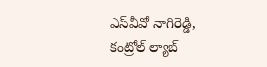ఎస్‌వీవో నాగిరెడ్డి, కంట్రోల్‌ ల్యాబ్‌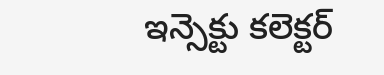ఇన్సెక్టు కలెక్టర్‌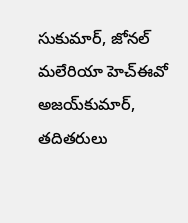సుకుమార్, జోనల్‌ మలేరియా హెచ్‌ఈవో అజయ్‌కుమార్, తదితరులు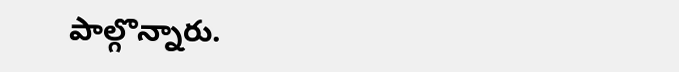పాల్గొన్నారు.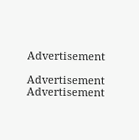Advertisement

Advertisement
Advertisement